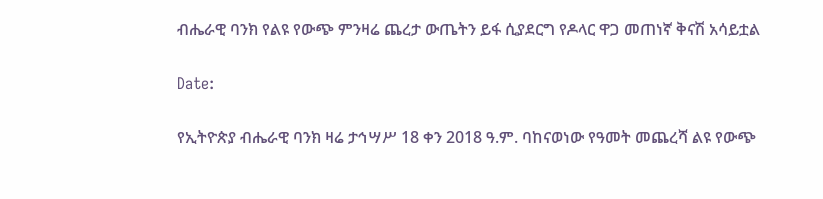ብሔራዊ ባንክ የልዩ የውጭ ምንዛሬ ጨረታ ውጤትን ይፋ ሲያደርግ የዶላር ዋጋ መጠነኛ ቅናሽ አሳይቷል

Date:

የኢትዮጵያ ብሔራዊ ባንክ ዛሬ ታኅሣሥ 18 ቀን 2018 ዓ.ም. ባከናወነው የዓመት መጨረሻ ልዩ የውጭ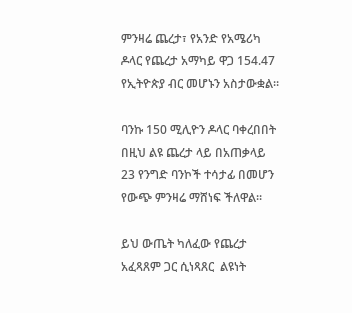ምንዛሬ ጨረታ፣ የአንድ የአሜሪካ ዶላር የጨረታ አማካይ ዋጋ 154.47 የኢትዮጵያ ብር መሆኑን አስታውቋል።

ባንኩ 150 ሚሊዮን ዶላር ባቀረበበት በዚህ ልዩ ጨረታ ላይ በአጠቃላይ 23 የንግድ ባንኮች ተሳታፊ በመሆን የውጭ ምንዛሬ ማሸነፍ ችለዋል።

ይህ ውጤት ካለፈው የጨረታ አፈጻጸም ጋር ሲነጻጸር  ልዩነት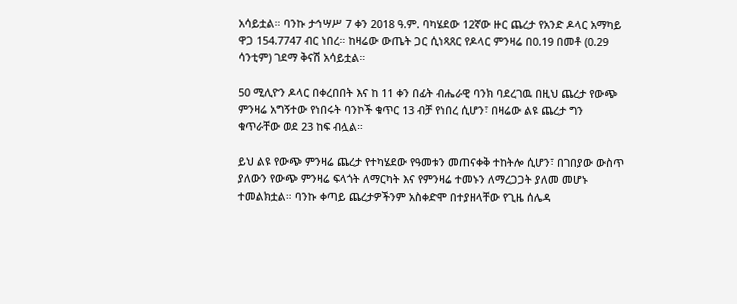አሳይቷል። ባንኩ ታኅሣሥ 7 ቀን 2018 ዓ.ም. ባካሄደው 12ኛው ዙር ጨረታ የአንድ ዶላር አማካይ ዋጋ 154.7747 ብር ነበረ። ከዛሬው ውጤት ጋር ሲነጻጸር የዶላር ምንዛሬ በ0.19 በመቶ (0.29 ሳንቲም) ገደማ ቅናሽ አሳይቷል።

50 ሚሊዮን ዶላር በቀረበበት እና ከ 11 ቀን በፊት ብሔራዊ ባንክ ባደረገዉ በዚህ ጨረታ የውጭ ምንዛሬ አግኝተው የነበሩት ባንኮች ቁጥር 13 ብቻ የነበረ ሲሆን፣ በዛሬው ልዩ ጨረታ ግን ቁጥራቸው ወደ 23 ከፍ ብሏል።

ይህ ልዩ የውጭ ምንዛሬ ጨረታ የተካሄደው የዓመቱን መጠናቀቅ ተከትሎ ሲሆን፣ በገበያው ውስጥ ያለውን የውጭ ምንዛሬ ፍላጎት ለማርካት እና የምንዛሬ ተመኑን ለማረጋጋት ያለመ መሆኑ ተመልክቷል። ባንኩ ቀጣይ ጨረታዎችንም አስቀድሞ በተያዘላቸው የጊዜ ሰሌዳ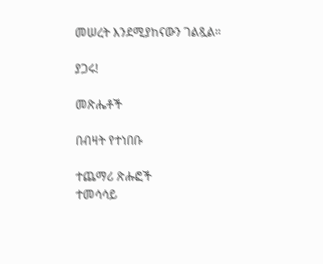መሠረት እንደሚያከናውን ገልጿል።

ያጋሩ!

መጽሔቶች

በብዛት የተነበቡ

ተጨማሪ ጽሑፎች
ተመሳሳይ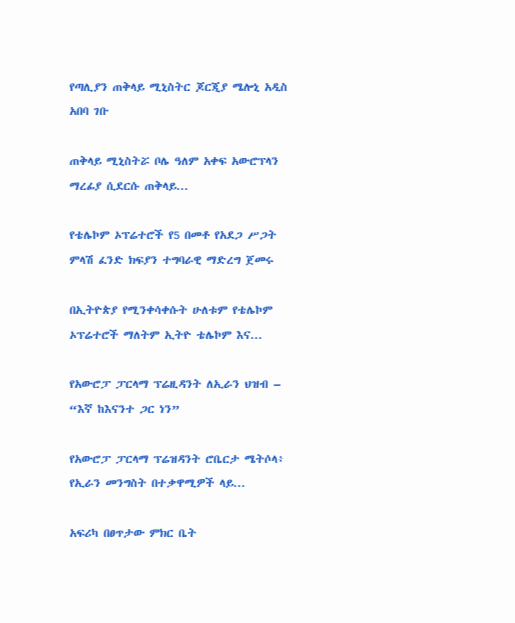የጣሊያን ጠቅላይ ሚኒስትር ጆርጂያ ሜሎኒ አዲስ አበባ ገቡ

ጠቅላይ ሚኒስትሯ ቦሌ ዓለም አቀፍ አውሮፕላን ማረፊያ ሲደርሱ ጠቅላይ...

የቴሌኮም ኦፕሬተሮች የ5 በመቶ የአደጋ ሥጋት ምላሽ ፈንድ ክፍያን ተግባራዊ ማድረግ ጀመሩ

በኢትዮጵያ የሚንቀሳቀሱት ሁለቱም የቴሌኮም ኦፕሬተሮች ማለትም ኢትዮ ቴሌኮም እና...

የአውሮፓ ፓርላማ ፕሬዚዳንት ለኢራን ህዝብ – “እኛ ከእናንተ ጋር ነን”

የአውሮፓ ፓርላማ ፕሬዝዳንት ሮቤርታ ሜትሶላ፥ የኢራን መንግስት በተቃዋሚዎች ላይ...

አፍሪካ በፀጥታው ምክር ቤት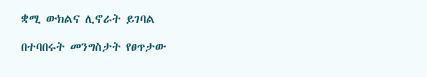ቋሚ ውክልና ሊኖራት ይገባል

በተባበሩት መንግስታት የፀጥታው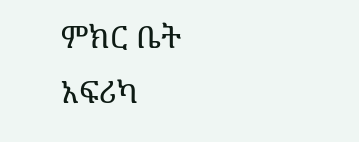ምክር ቤት አፍሪካ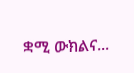ቋሚ ውክልና...